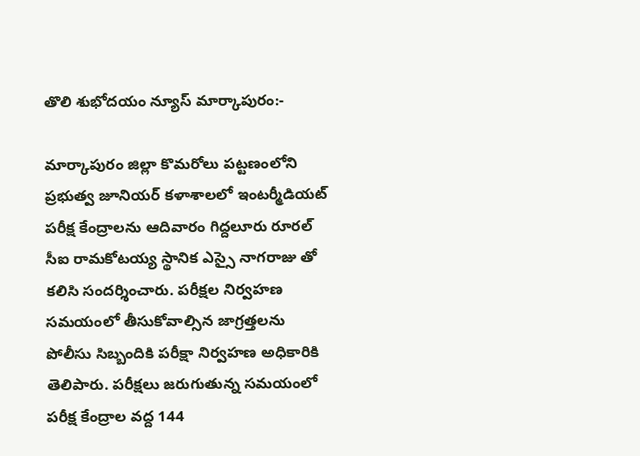తొలి శుభోదయం న్యూస్ మార్కాపురం:-

మార్కాపురం జిల్లా కొమరోలు పట్టణంలోని ప్రభుత్వ జూనియర్ కళాశాలలో ఇంటర్మీడియట్ పరీక్ష కేంద్రాలను ఆదివారం గిద్దలూరు రూరల్ సీఐ రామకోటయ్య స్థానిక ఎస్సై నాగరాజు తో కలిసి సందర్శించారు. పరీక్షల నిర్వహణ సమయంలో తీసుకోవాల్సిన జాగ్రత్తలను పోలీసు సిబ్బందికి పరీక్షా నిర్వహణ అధికారికి తెలిపారు. పరీక్షలు జరుగుతున్న సమయంలో పరీక్ష కేంద్రాల వద్ద 144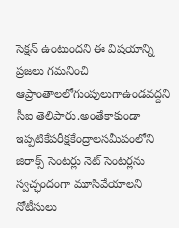సెక్షన్ ఉంటుందని ఈ విషయాన్ని ప్రజలు గమనించి ఆప్రాంతాలలోగుంపులుగాఉండవద్దని సీఐ తెలిపారు.అంతేకాకుండా ఇప్పటికేపరీక్షకేంద్రాలసమీపంలోని జిరాక్స్ సెంటర్లు నెట్ సెంటర్లను స్వచ్ఛందంగా మూసివేయాలని నోటీసులు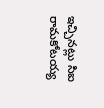ఇచ్చినట్లు సిఐ రామకోటయ్య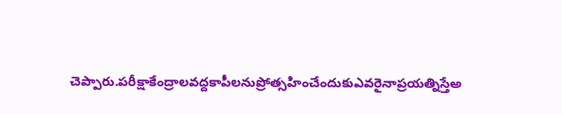చెప్పారు.పరీక్షాకేంద్రాలవద్దకాపీలనుప్రోత్సహించేందుకుఎవరైనాప్రయత్నిస్తేఅ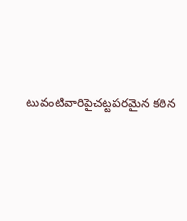టువంటివారిపైచట్టపరమైన కఠిన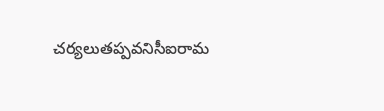చర్యలుతప్పవనిసీఐరామ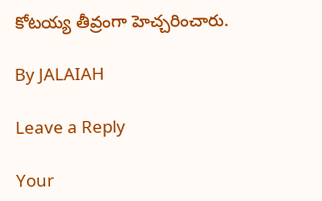కోటయ్య తీవ్రంగా హెచ్చరించారు.

By JALAIAH

Leave a Reply

Your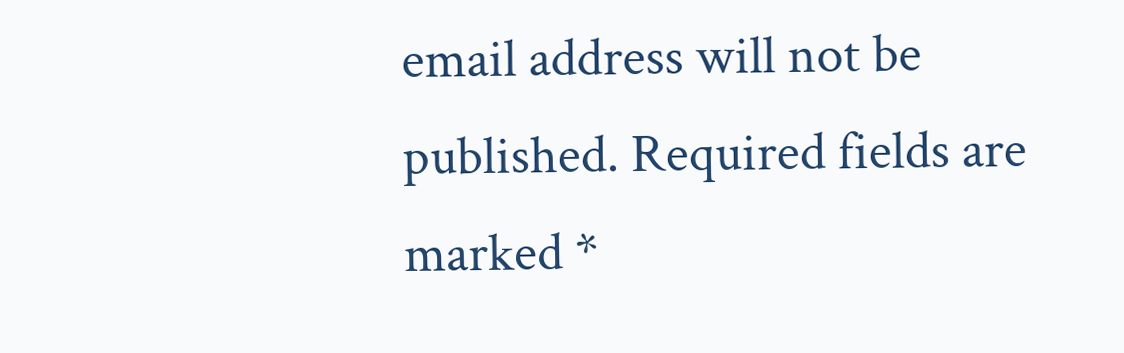email address will not be published. Required fields are marked *